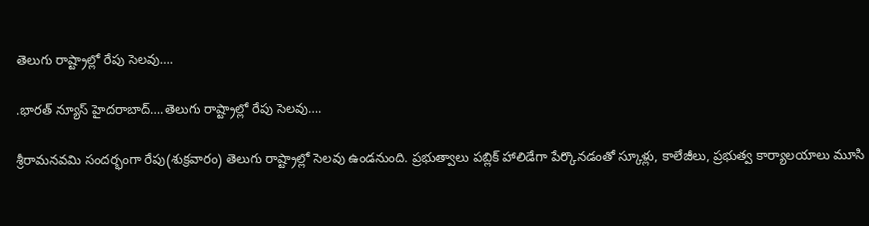తెలుగు రాష్ట్రాల్లో రేపు సెలవు….

.భారత్ న్యూస్ హైదరాబాద్….తెలుగు రాష్ట్రాల్లో రేపు సెలవు….

శ్రీరామనవమి సందర్భంగా రేపు(శుక్రవారం) తెలుగు రాష్ట్రాల్లో సెలవు ఉండనుంది. ప్రభుత్వాలు పబ్లిక్ హాలిడేగా పేర్కొనడంతో స్కూళ్లు, కాలేజీలు, ప్రభుత్వ కార్యాలయాలు మూసి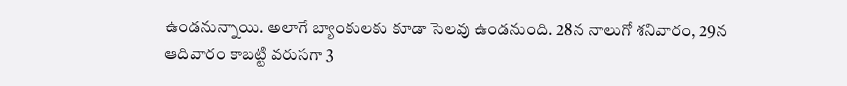ఉండనున్నాయి. అలాగే బ్యాంకులకు కూడా సెలవు ఉండనుంది. 28న నాలుగో శనివారం, 29న ఆదివారం కాబట్టి వరుసగా 3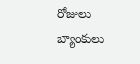రోజులు బ్యాంకులు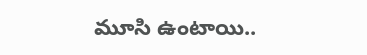మూసి ఉంటాయి..